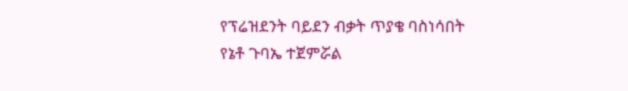የፕሬዝደንት ባይደን ብቃት ጥያቄ ባስነሳበት የኔቶ ጉባኤ ተጀምሯል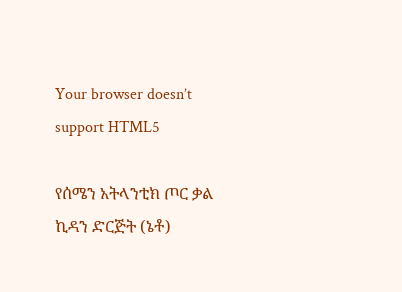Your browser doesn’t support HTML5

የሰሜን አትላንቲክ ጦር ቃል ኪዳን ድርጅት (ኔቶ)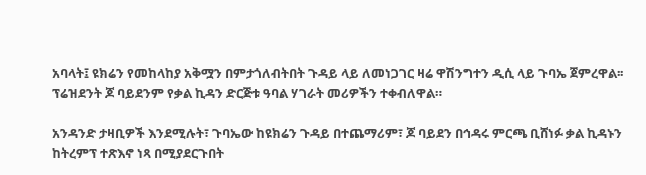አባላት፤ ዩክሬን የመከላከያ አቅሟን በምታጎለብትበት ጉዳይ ላይ ለመነጋገር ዛሬ ዋሽንግተን ዲሲ ላይ ጉባኤ ጀምረዋል፡፡ ፕሬዝደንት ጆ ባይደንም የቃል ኪዳን ድርጅቱ ዓባል ሃገራት መሪዎችን ተቀብለዋል።

አንዳንድ ታዛቢዎች እንደሚሉት፣ ጉባኤው ከዩክሬን ጉዳይ በተጨማሪም፣ ጆ ባይደን በኅዳሩ ምርጫ ቢሸነፉ ቃል ኪዳኑን ከትረምፕ ተጽእኖ ነጻ በሚያደርጉበት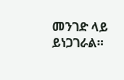መንገድ ላይ ይነጋገራል።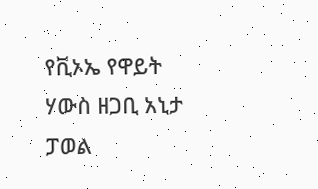የቪኦኤ የዋይት ሃውስ ዘጋቢ አኒታ ፓወል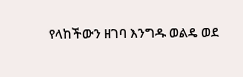የላከችውን ዘገባ እንግዱ ወልዴ ወደ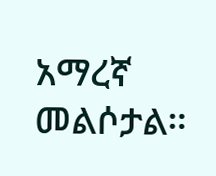አማረኛ መልሶታል።